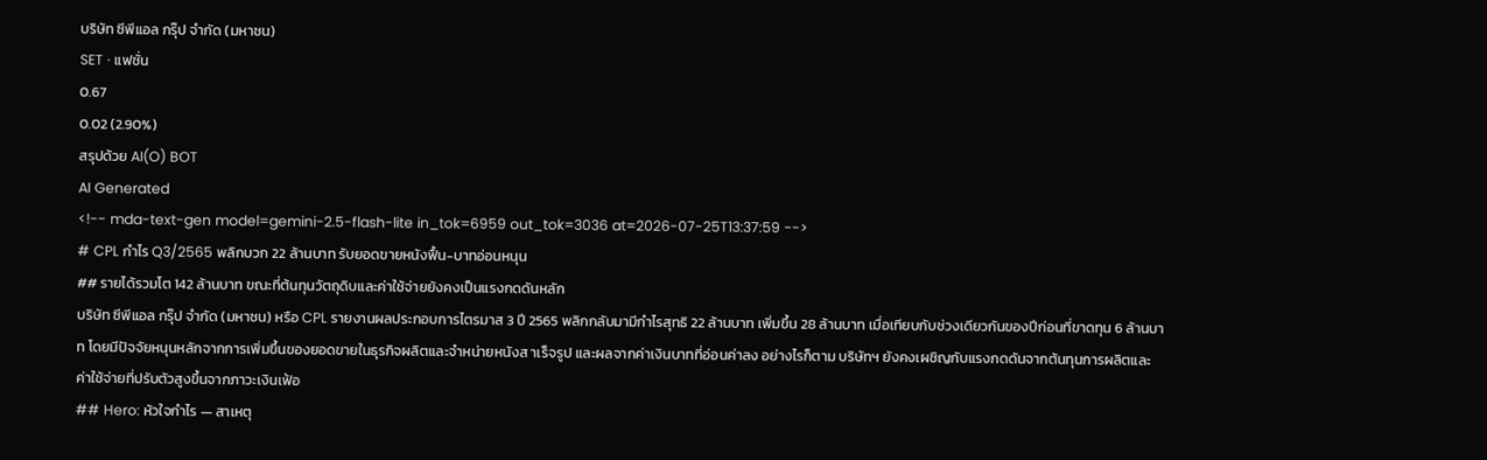บริษัท ซีพีแอล กรุ๊ป จำกัด (มหาชน)
SET · แฟชั่น
0.67
0.02 (2.90%)
สรุปด้วย AI(O) BOT
AI Generated
<!-- mda-text-gen model=gemini-2.5-flash-lite in_tok=6959 out_tok=3036 at=2026-07-25T13:37:59 -->
# CPL กำไร Q3/2565 พลิกบวก 22 ล้านบาท รับยอดขายหนังฟื้น-บาทอ่อนหนุน
## รายได้รวมโต 142 ล้านบาท ขณะที่ต้นทุนวัตถุดิบและค่าใช้จ่ายยังคงเป็นแรงกดดันหลัก
บริษัท ซีพีแอล กรุ๊ป จำกัด (มหาชน) หรือ CPL รายงานผลประกอบการไตรมาส 3 ปี 2565 พลิกกลับมามีกำไรสุทธิ 22 ล้านบาท เพิ่มขึ้น 28 ล้านบาท เมื่อเทียบกับช่วงเดียวกันของปีก่อนที่ขาดทุน 6 ล้านบาท โดยมีปัจจัยหนุนหลักจากการเพิ่มขึ้นของยอดขายในธุรกิจผลิตและจำหน่ายหนังส าเร็จรูป และผลจากค่าเงินบาทที่อ่อนค่าลง อย่างไรก็ตาม บริษัทฯ ยังคงเผชิญกับแรงกดดันจากต้นทุนการผลิตและค่าใช้จ่ายที่ปรับตัวสูงขึ้นจากภาวะเงินเฟ้อ
## Hero: หัวใจกำไร — สาเหตุ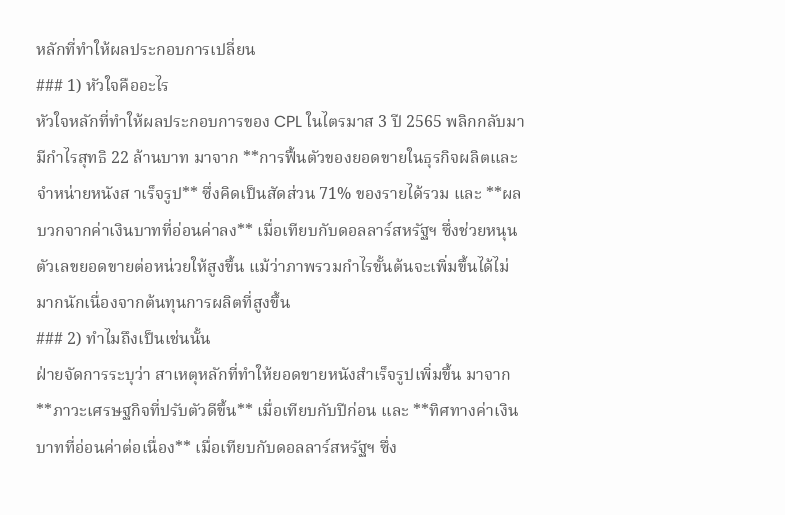หลักที่ทำให้ผลประกอบการเปลี่ยน
### 1) หัวใจคืออะไร
หัวใจหลักที่ทำให้ผลประกอบการของ CPL ในไตรมาส 3 ปี 2565 พลิกกลับมามีกำไรสุทธิ 22 ล้านบาท มาจาก **การฟื้นตัวของยอดขายในธุรกิจผลิตและจำหน่ายหนังส าเร็จรูป** ซึ่งคิดเป็นสัดส่วน 71% ของรายได้รวม และ **ผลบวกจากค่าเงินบาทที่อ่อนค่าลง** เมื่อเทียบกับดอลลาร์สหรัฐฯ ซึ่งช่วยหนุนตัวเลขยอดขายต่อหน่วยให้สูงขึ้น แม้ว่าภาพรวมกำไรขั้นต้นจะเพิ่มขึ้นได้ไม่มากนักเนื่องจากต้นทุนการผลิตที่สูงขึ้น
### 2) ทำไมถึงเป็นเช่นนั้น
ฝ่ายจัดการระบุว่า สาเหตุหลักที่ทำให้ยอดขายหนังสำเร็จรูปเพิ่มขึ้น มาจาก **ภาวะเศรษฐกิจที่ปรับตัวดีขึ้น** เมื่อเทียบกับปีก่อน และ **ทิศทางค่าเงินบาทที่อ่อนค่าต่อเนื่อง** เมื่อเทียบกับดอลลาร์สหรัฐฯ ซึ่ง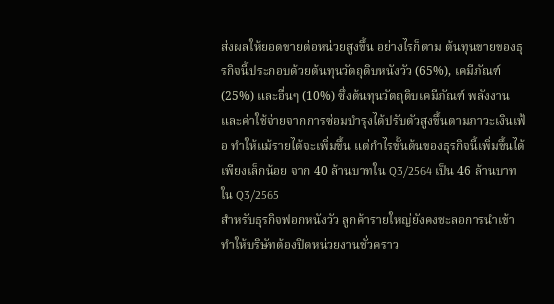ส่งผลให้ยอดขายต่อหน่วยสูงขึ้น อย่างไรก็ตาม ต้นทุนขายของธุรกิจนี้ประกอบด้วยต้นทุนวัตถุดิบหนังวัว (65%), เคมีภัณฑ์ (25%) และอื่นๆ (10%) ซึ่งต้นทุนวัตถุดิบเคมีภัณฑ์ พลังงาน และค่าใช้จ่ายจากการซ่อมบำรุงได้ปรับตัวสูงขึ้นตามภาวะเงินเฟ้อ ทำให้แม้รายได้จะเพิ่มขึ้น แต่กำไรขั้นต้นของธุรกิจนี้เพิ่มขึ้นได้เพียงเล็กน้อย จาก 40 ล้านบาทใน Q3/2564 เป็น 46 ล้านบาทใน Q3/2565
สำหรับธุรกิจฟอกหนังวัว ลูกค้ารายใหญ่ยังคงชะลอการนำเข้า ทำให้บริษัทต้องปิดหน่วยงานชั่วคราว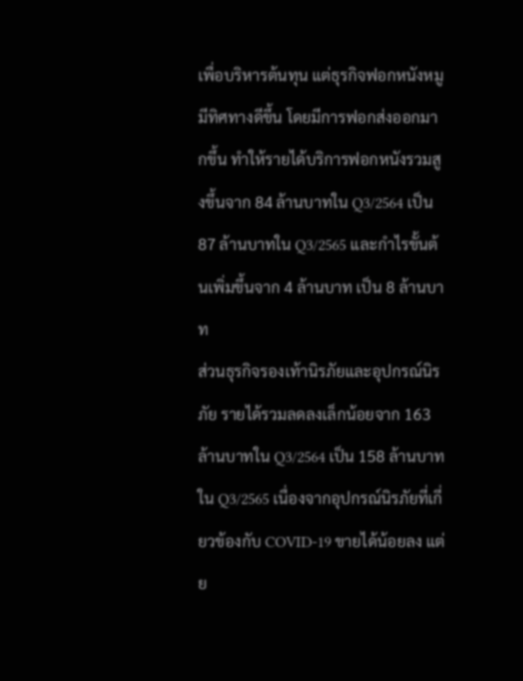เพื่อบริหารต้นทุน แต่ธุรกิจฟอกหนังหมูมีทิศทางดีขึ้น โดยมีการฟอกส่งออกมากขึ้น ทำให้รายได้บริการฟอกหนังรวมสูงขึ้นจาก 84 ล้านบาทใน Q3/2564 เป็น 87 ล้านบาทใน Q3/2565 และกำไรขั้นต้นเพิ่มขึ้นจาก 4 ล้านบาท เป็น 8 ล้านบาท
ส่วนธุรกิจรองเท้านิรภัยและอุปกรณ์นิรภัย รายได้รวมลดลงเล็กน้อยจาก 163 ล้านบาทใน Q3/2564 เป็น 158 ล้านบาทใน Q3/2565 เนื่องจากอุปกรณ์นิรภัยที่เกี่ยวข้องกับ COVID-19 ขายได้น้อยลง แต่ย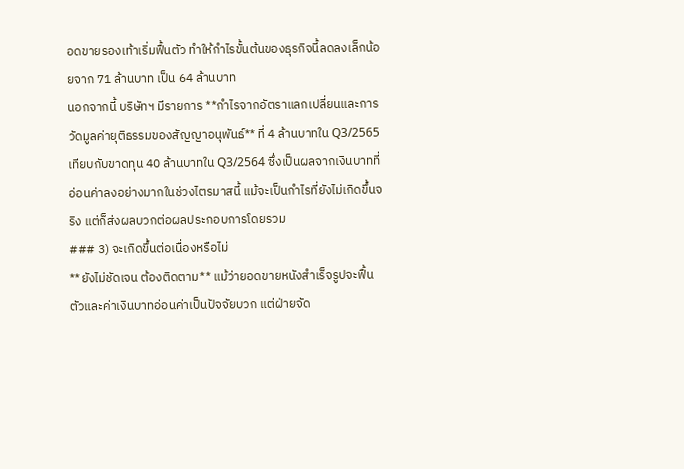อดขายรองเท้าเริ่มฟื้นตัว ทำให้กำไรขั้นต้นของธุรกิจนี้ลดลงเล็กน้อยจาก 71 ล้านบาท เป็น 64 ล้านบาท
นอกจากนี้ บริษัทฯ มีรายการ **กำไรจากอัตราแลกเปลี่ยนและการวัดมูลค่ายุติธรรมของสัญญาอนุพันธ์** ที่ 4 ล้านบาทใน Q3/2565 เทียบกับขาดทุน 40 ล้านบาทใน Q3/2564 ซึ่งเป็นผลจากเงินบาทที่อ่อนค่าลงอย่างมากในช่วงไตรมาสนี้ แม้จะเป็นกำไรที่ยังไม่เกิดขึ้นจริง แต่ก็ส่งผลบวกต่อผลประกอบการโดยรวม
### 3) จะเกิดขึ้นต่อเนื่องหรือไม่
**ยังไม่ชัดเจน ต้องติดตาม** แม้ว่ายอดขายหนังสำเร็จรูปจะฟื้นตัวและค่าเงินบาทอ่อนค่าเป็นปัจจัยบวก แต่ฝ่ายจัด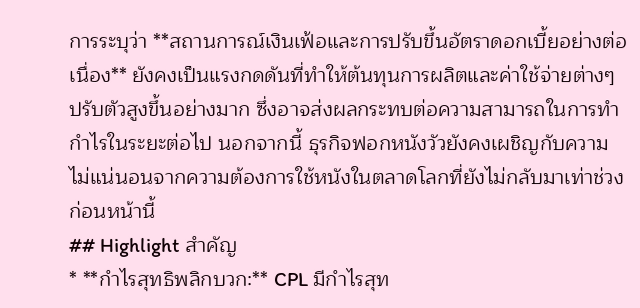การระบุว่า **สถานการณ์เงินเฟ้อและการปรับขึ้นอัตราดอกเบี้ยอย่างต่อเนื่อง** ยังคงเป็นแรงกดดันที่ทำให้ต้นทุนการผลิตและค่าใช้จ่ายต่างๆ ปรับตัวสูงขึ้นอย่างมาก ซึ่งอาจส่งผลกระทบต่อความสามารถในการทำกำไรในระยะต่อไป นอกจากนี้ ธุรกิจฟอกหนังวัวยังคงเผชิญกับความไม่แน่นอนจากความต้องการใช้หนังในตลาดโลกที่ยังไม่กลับมาเท่าช่วงก่อนหน้านี้
## Highlight สำคัญ
* **กำไรสุทธิพลิกบวก:** CPL มีกำไรสุท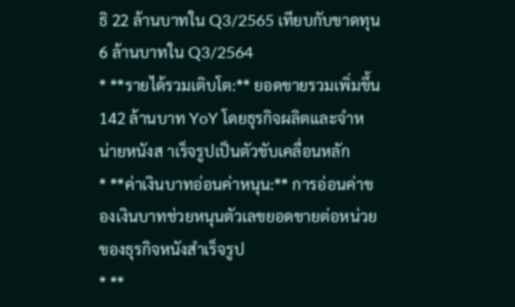ธิ 22 ล้านบาทใน Q3/2565 เทียบกับขาดทุน 6 ล้านบาทใน Q3/2564
* **รายได้รวมเติบโต:** ยอดขายรวมเพิ่มขึ้น 142 ล้านบาท YoY โดยธุรกิจผลิตและจำหน่ายหนังส าเร็จรูปเป็นตัวขับเคลื่อนหลัก
* **ค่าเงินบาทอ่อนค่าหนุน:** การอ่อนค่าของเงินบาทช่วยหนุนตัวเลขยอดขายต่อหน่วยของธุรกิจหนังสำเร็จรูป
* **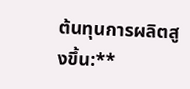ต้นทุนการผลิตสูงขึ้น:**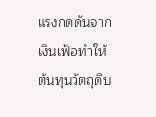แรงกดดันจากเงินเฟ้อทำให้ต้นทุนวัตถุดิบ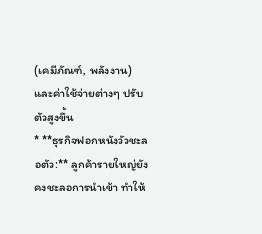(เคมีภัณฑ์, พลังงาน) และค่าใช้จ่ายต่างๆ ปรับตัวสูงขึ้น
* **ธุรกิจฟอกหนังวัวชะลอตัว:** ลูกค้ารายใหญ่ยังคงชะลอการนำเข้า ทำให้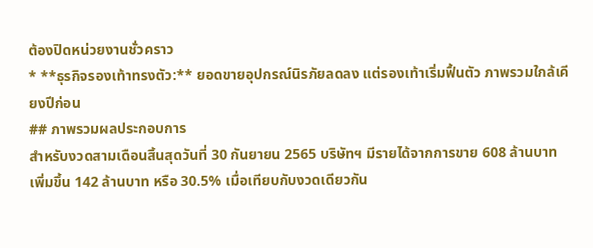ต้องปิดหน่วยงานชั่วคราว
* **ธุรกิจรองเท้าทรงตัว:** ยอดขายอุปกรณ์นิรภัยลดลง แต่รองเท้าเริ่มฟื้นตัว ภาพรวมใกล้เคียงปีก่อน
## ภาพรวมผลประกอบการ
สำหรับงวดสามเดือนสิ้นสุดวันที่ 30 กันยายน 2565 บริษัทฯ มีรายได้จากการขาย 608 ล้านบาท เพิ่มขึ้น 142 ล้านบาท หรือ 30.5% เมื่อเทียบกับงวดเดียวกัน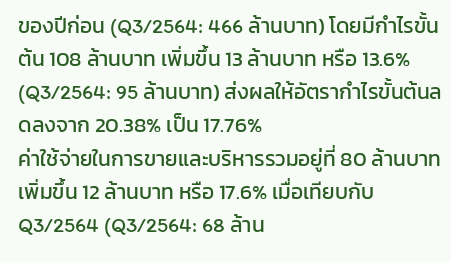ของปีก่อน (Q3/2564: 466 ล้านบาท) โดยมีกำไรขั้นต้น 108 ล้านบาท เพิ่มขึ้น 13 ล้านบาท หรือ 13.6% (Q3/2564: 95 ล้านบาท) ส่งผลให้อัตรากำไรขั้นต้นลดลงจาก 20.38% เป็น 17.76%
ค่าใช้จ่ายในการขายและบริหารรวมอยู่ที่ 80 ล้านบาท เพิ่มขึ้น 12 ล้านบาท หรือ 17.6% เมื่อเทียบกับ Q3/2564 (Q3/2564: 68 ล้าน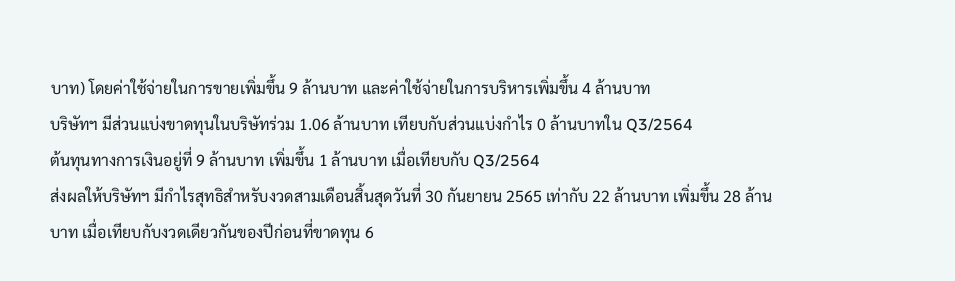บาท) โดยค่าใช้จ่ายในการขายเพิ่มขึ้น 9 ล้านบาท และค่าใช้จ่ายในการบริหารเพิ่มขึ้น 4 ล้านบาท
บริษัทฯ มีส่วนแบ่งขาดทุนในบริษัทร่วม 1.06 ล้านบาท เทียบกับส่วนแบ่งกำไร 0 ล้านบาทใน Q3/2564
ต้นทุนทางการเงินอยู่ที่ 9 ล้านบาท เพิ่มขึ้น 1 ล้านบาท เมื่อเทียบกับ Q3/2564
ส่งผลให้บริษัทฯ มีกำไรสุทธิสำหรับงวดสามเดือนสิ้นสุดวันที่ 30 กันยายน 2565 เท่ากับ 22 ล้านบาท เพิ่มขึ้น 28 ล้านบาท เมื่อเทียบกับงวดเดียวกันของปีก่อนที่ขาดทุน 6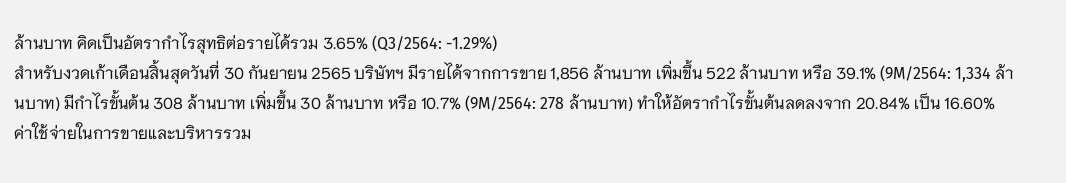ล้านบาท คิดเป็นอัตรากำไรสุทธิต่อรายได้รวม 3.65% (Q3/2564: -1.29%)
สำหรับงวดเก้าเดือนสิ้นสุดวันที่ 30 กันยายน 2565 บริษัทฯ มีรายได้จากการขาย 1,856 ล้านบาท เพิ่มขึ้น 522 ล้านบาท หรือ 39.1% (9M/2564: 1,334 ล้านบาท) มีกำไรขั้นต้น 308 ล้านบาท เพิ่มขึ้น 30 ล้านบาท หรือ 10.7% (9M/2564: 278 ล้านบาท) ทำให้อัตรากำไรขั้นต้นลดลงจาก 20.84% เป็น 16.60%
ค่าใช้จ่ายในการขายและบริหารรวม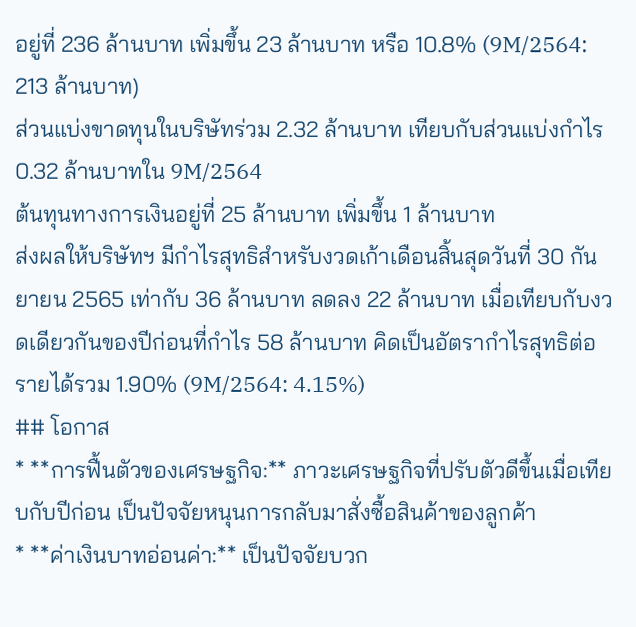อยู่ที่ 236 ล้านบาท เพิ่มขึ้น 23 ล้านบาท หรือ 10.8% (9M/2564: 213 ล้านบาท)
ส่วนแบ่งขาดทุนในบริษัทร่วม 2.32 ล้านบาท เทียบกับส่วนแบ่งกำไร 0.32 ล้านบาทใน 9M/2564
ต้นทุนทางการเงินอยู่ที่ 25 ล้านบาท เพิ่มขึ้น 1 ล้านบาท
ส่งผลให้บริษัทฯ มีกำไรสุทธิสำหรับงวดเก้าเดือนสิ้นสุดวันที่ 30 กันยายน 2565 เท่ากับ 36 ล้านบาท ลดลง 22 ล้านบาท เมื่อเทียบกับงวดเดียวกันของปีก่อนที่กำไร 58 ล้านบาท คิดเป็นอัตรากำไรสุทธิต่อรายได้รวม 1.90% (9M/2564: 4.15%)
## โอกาส
* **การฟื้นตัวของเศรษฐกิจ:** ภาวะเศรษฐกิจที่ปรับตัวดีขึ้นเมื่อเทียบกับปีก่อน เป็นปัจจัยหนุนการกลับมาสั่งซื้อสินค้าของลูกค้า
* **ค่าเงินบาทอ่อนค่า:** เป็นปัจจัยบวก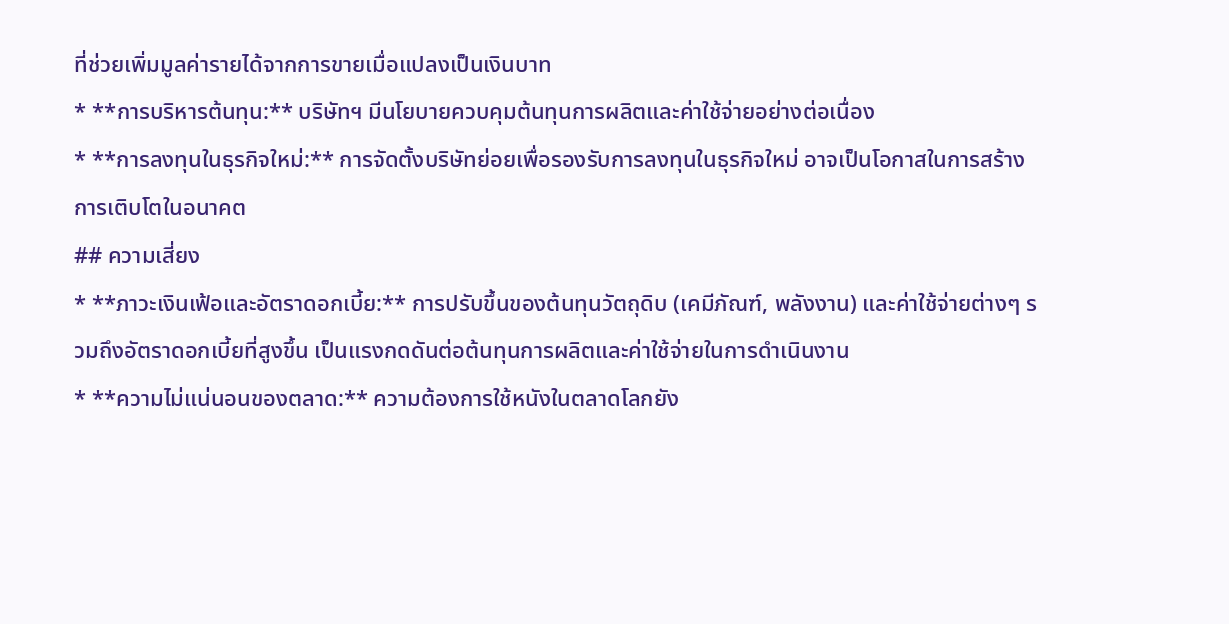ที่ช่วยเพิ่มมูลค่ารายได้จากการขายเมื่อแปลงเป็นเงินบาท
* **การบริหารต้นทุน:** บริษัทฯ มีนโยบายควบคุมต้นทุนการผลิตและค่าใช้จ่ายอย่างต่อเนื่อง
* **การลงทุนในธุรกิจใหม่:** การจัดตั้งบริษัทย่อยเพื่อรองรับการลงทุนในธุรกิจใหม่ อาจเป็นโอกาสในการสร้างการเติบโตในอนาคต
## ความเสี่ยง
* **ภาวะเงินเฟ้อและอัตราดอกเบี้ย:** การปรับขึ้นของต้นทุนวัตถุดิบ (เคมีภัณฑ์, พลังงาน) และค่าใช้จ่ายต่างๆ รวมถึงอัตราดอกเบี้ยที่สูงขึ้น เป็นแรงกดดันต่อต้นทุนการผลิตและค่าใช้จ่ายในการดำเนินงาน
* **ความไม่แน่นอนของตลาด:** ความต้องการใช้หนังในตลาดโลกยัง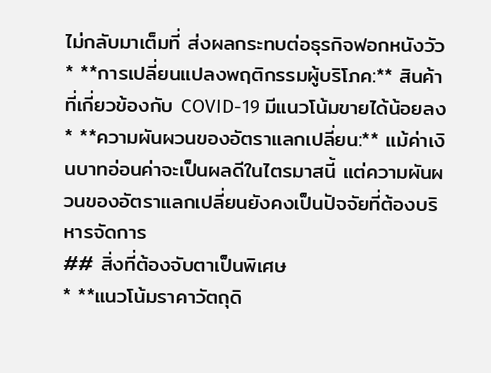ไม่กลับมาเต็มที่ ส่งผลกระทบต่อธุรกิจฟอกหนังวัว
* **การเปลี่ยนแปลงพฤติกรรมผู้บริโภค:** สินค้าที่เกี่ยวข้องกับ COVID-19 มีแนวโน้มขายได้น้อยลง
* **ความผันผวนของอัตราแลกเปลี่ยน:** แม้ค่าเงินบาทอ่อนค่าจะเป็นผลดีในไตรมาสนี้ แต่ความผันผวนของอัตราแลกเปลี่ยนยังคงเป็นปัจจัยที่ต้องบริหารจัดการ
## สิ่งที่ต้องจับตาเป็นพิเศษ
* **แนวโน้มราคาวัตถุดิ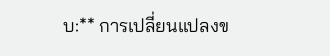บ:** การเปลี่ยนแปลงข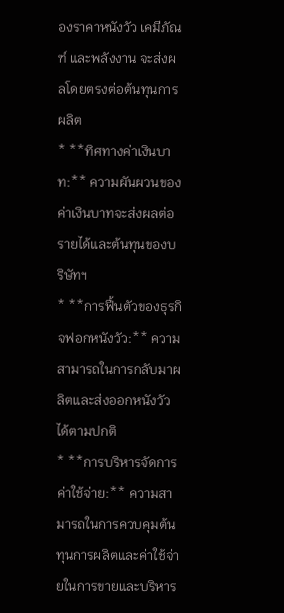องราคาหนังวัว เคมีภัณฑ์ และพลังงาน จะส่งผลโดยตรงต่อต้นทุนการผลิต
* **ทิศทางค่าเงินบาท:** ความผันผวนของค่าเงินบาทจะส่งผลต่อรายได้และต้นทุนของบริษัทฯ
* **การฟื้นตัวของธุรกิจฟอกหนังวัว:** ความสามารถในการกลับมาผลิตและส่งออกหนังวัวได้ตามปกติ
* **การบริหารจัดการค่าใช้จ่าย:** ความสามารถในการควบคุมต้นทุนการผลิตและค่าใช้จ่ายในการขายและบริหาร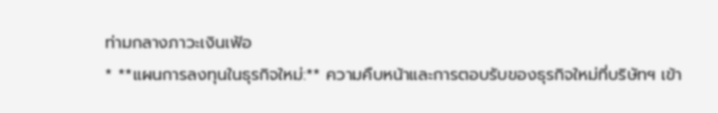ท่ามกลางภาวะเงินเฟ้อ
* **แผนการลงทุนในธุรกิจใหม่:** ความคืบหน้าและการตอบรับของธุรกิจใหม่ที่บริษัทฯ เข้า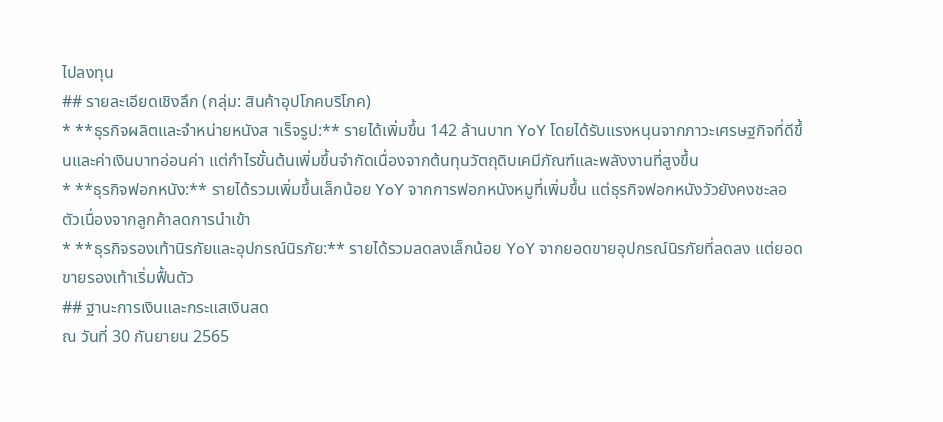ไปลงทุน
## รายละเอียดเชิงลึก (กลุ่ม: สินค้าอุปโภคบริโภค)
* **ธุรกิจผลิตและจำหน่ายหนังส าเร็จรูป:** รายได้เพิ่มขึ้น 142 ล้านบาท YoY โดยได้รับแรงหนุนจากภาวะเศรษฐกิจที่ดีขึ้นและค่าเงินบาทอ่อนค่า แต่กำไรขั้นต้นเพิ่มขึ้นจำกัดเนื่องจากต้นทุนวัตถุดิบเคมีภัณฑ์และพลังงานที่สูงขึ้น
* **ธุรกิจฟอกหนัง:** รายได้รวมเพิ่มขึ้นเล็กน้อย YoY จากการฟอกหนังหมูที่เพิ่มขึ้น แต่ธุรกิจฟอกหนังวัวยังคงชะลอตัวเนื่องจากลูกค้าลดการนำเข้า
* **ธุรกิจรองเท้านิรภัยและอุปกรณ์นิรภัย:** รายได้รวมลดลงเล็กน้อย YoY จากยอดขายอุปกรณ์นิรภัยที่ลดลง แต่ยอดขายรองเท้าเริ่มฟื้นตัว
## ฐานะการเงินและกระแสเงินสด
ณ วันที่ 30 กันยายน 2565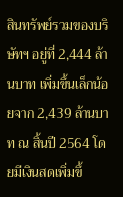สินทรัพย์รวมของบริษัทฯ อยู่ที่ 2,444 ล้านบาท เพิ่มขึ้นเล็กน้อยจาก 2,439 ล้านบาท ณ สิ้นปี 2564 โดยมีเงินสดเพิ่มขึ้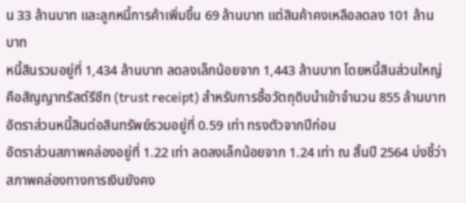น 33 ล้านบาท และลูกหนี้การค้าเพิ่มขึ้น 69 ล้านบาท แต่สินค้าคงเหลือลดลง 101 ล้านบาท
หนี้สินรวมอยู่ที่ 1,434 ล้านบาท ลดลงเล็กน้อยจาก 1,443 ล้านบาท โดยหนี้สินส่วนใหญ่คือสัญญาทรัสต์รีซีท (trust receipt) สำหรับการซื้อวัตถุดิบนำเข้าจำนวน 855 ล้านบาท อัตราส่วนหนี้สินต่อสินทรัพย์รวมอยู่ที่ 0.59 เท่า ทรงตัวจากปีก่อน
อัตราส่วนสภาพคล่องอยู่ที่ 1.22 เท่า ลดลงเล็กน้อยจาก 1.24 เท่า ณ สิ้นปี 2564 บ่งชี้ว่าสภาพคล่องทางการเงินยังคง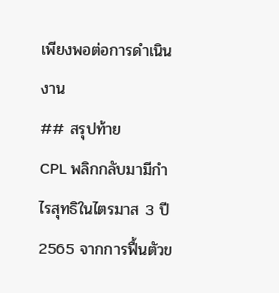เพียงพอต่อการดำเนินงาน
## สรุปท้าย
CPL พลิกกลับมามีกำไรสุทธิในไตรมาส 3 ปี 2565 จากการฟื้นตัวข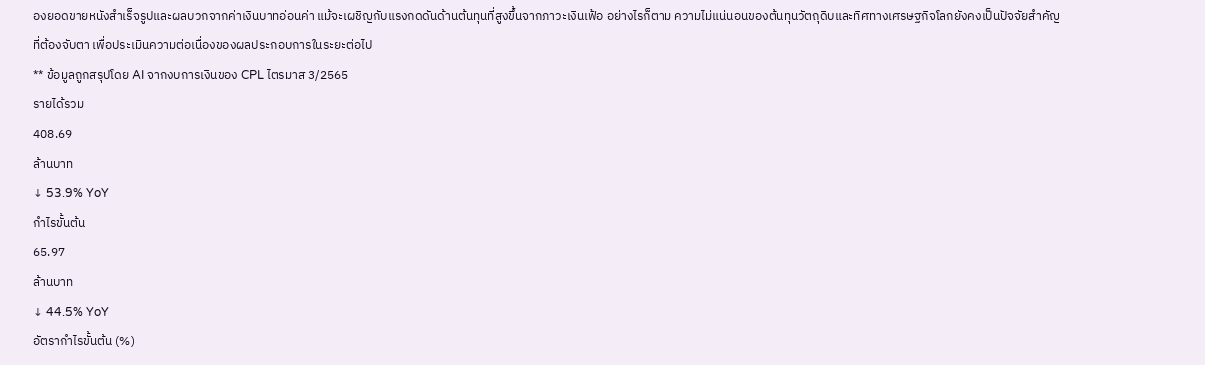องยอดขายหนังสำเร็จรูปและผลบวกจากค่าเงินบาทอ่อนค่า แม้จะเผชิญกับแรงกดดันด้านต้นทุนที่สูงขึ้นจากภาวะเงินเฟ้อ อย่างไรก็ตาม ความไม่แน่นอนของต้นทุนวัตถุดิบและทิศทางเศรษฐกิจโลกยังคงเป็นปัจจัยสำคัญที่ต้องจับตา เพื่อประเมินความต่อเนื่องของผลประกอบการในระยะต่อไป
** ข้อมูลถูกสรุปโดย AI จากงบการเงินของ CPL ไตรมาส 3/2565
รายได้รวม
408.69
ล้านบาท
↓ 53.9% YoY
กำไรขั้นต้น
65.97
ล้านบาท
↓ 44.5% YoY
อัตรากำไรขั้นต้น (%)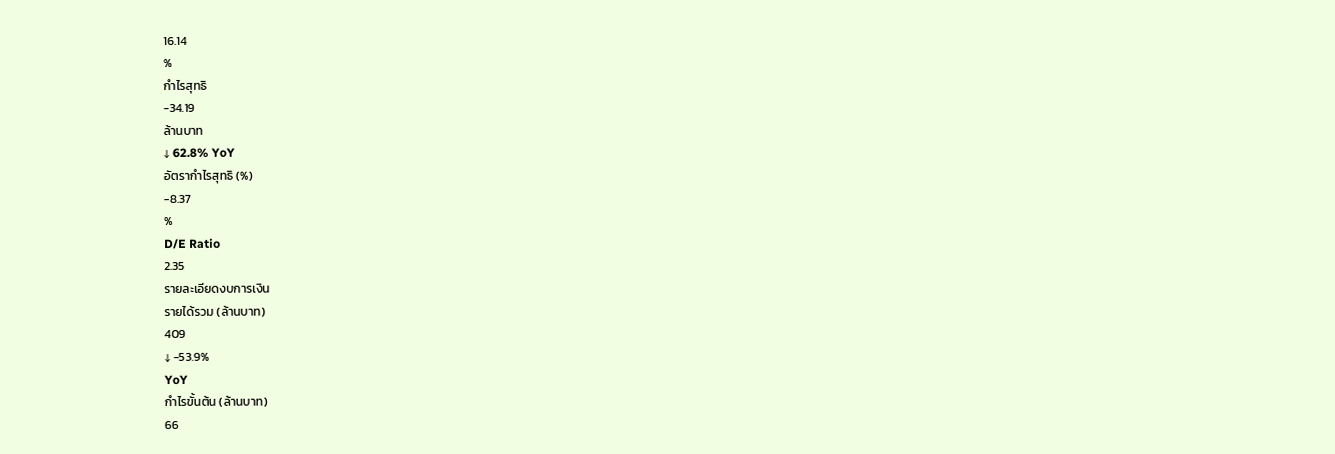16.14
%
กำไรสุทธิ
-34.19
ล้านบาท
↓ 62.8% YoY
อัตรากำไรสุทธิ (%)
-8.37
%
D/E Ratio
2.35
รายละเอียดงบการเงิน
รายได้รวม (ล้านบาท)
409
↓ -53.9%
YoY
กำไรขั้นต้น (ล้านบาท)
66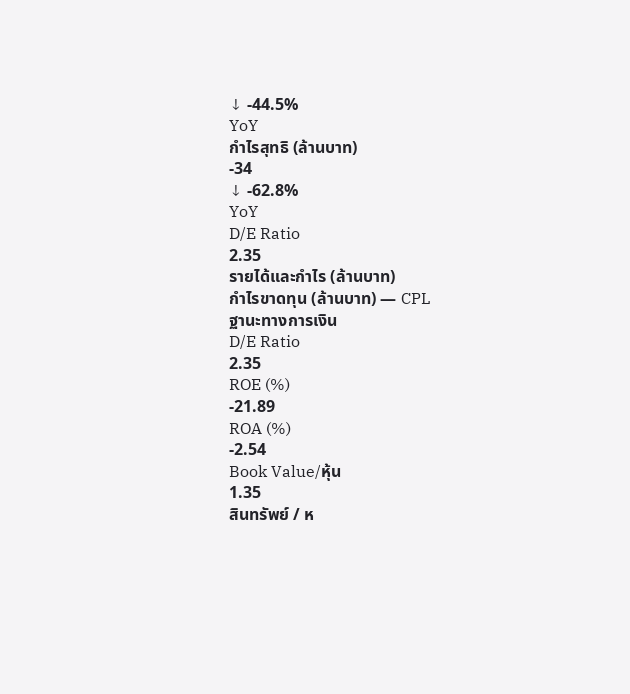↓ -44.5%
YoY
กำไรสุทธิ (ล้านบาท)
-34
↓ -62.8%
YoY
D/E Ratio
2.35
รายได้และกำไร (ล้านบาท)
กำไรขาดทุน (ล้านบาท) — CPL
ฐานะทางการเงิน
D/E Ratio
2.35
ROE (%)
-21.89
ROA (%)
-2.54
Book Value/หุ้น
1.35
สินทรัพย์ / ห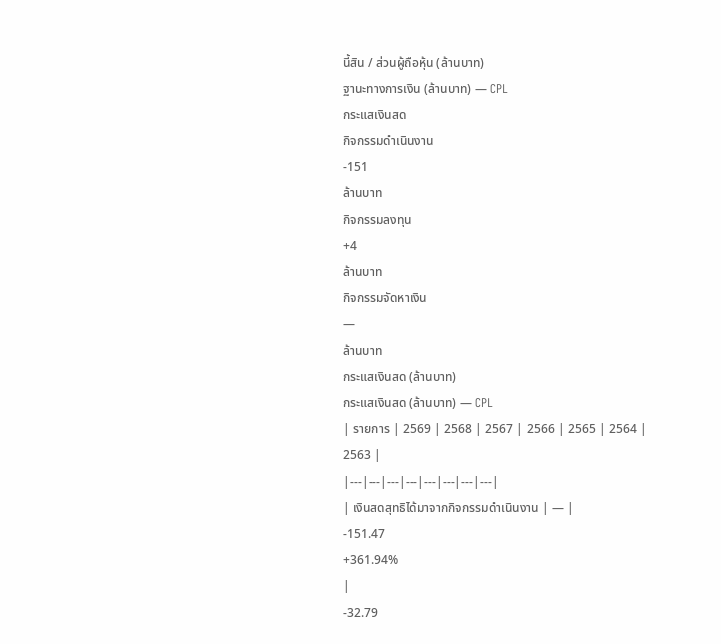นี้สิน / ส่วนผู้ถือหุ้น (ล้านบาท)
ฐานะทางการเงิน (ล้านบาท) — CPL
กระแสเงินสด
กิจกรรมดำเนินงาน
-151
ล้านบาท
กิจกรรมลงทุน
+4
ล้านบาท
กิจกรรมจัดหาเงิน
—
ล้านบาท
กระแสเงินสด (ล้านบาท)
กระแสเงินสด (ล้านบาท) — CPL
| รายการ | 2569 | 2568 | 2567 | 2566 | 2565 | 2564 | 2563 |
|---|---|---|---|---|---|---|---|
| เงินสดสุทธิได้มาจากกิจกรรมดำเนินงาน | — |
-151.47
+361.94%
|
-32.79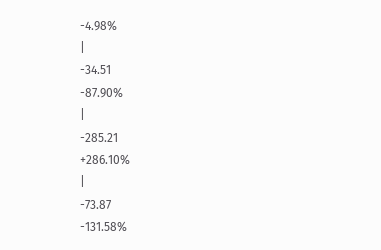-4.98%
|
-34.51
-87.90%
|
-285.21
+286.10%
|
-73.87
-131.58%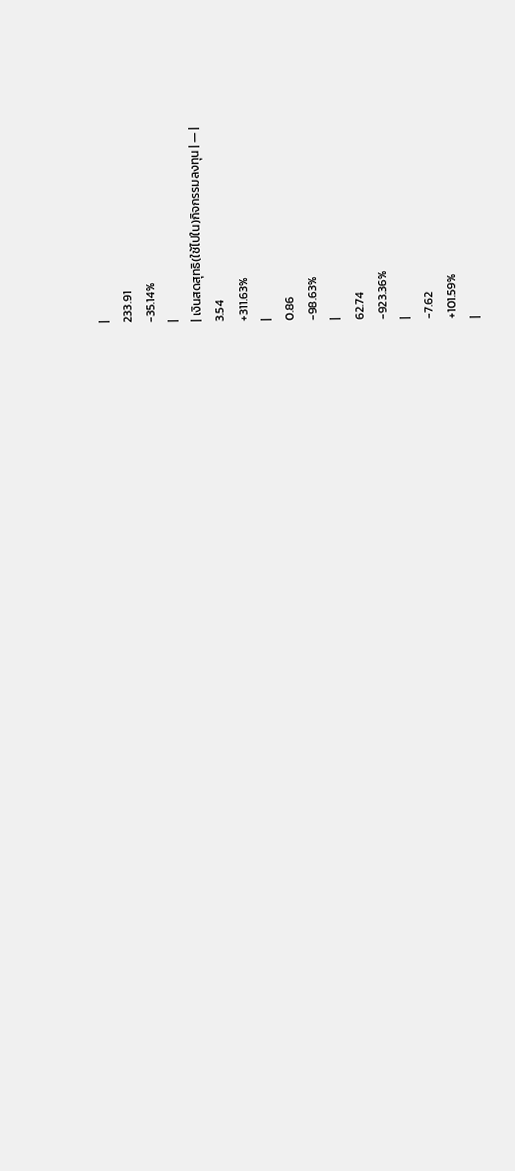|
233.91
-35.14%
|
| เงินสดสุทธิ(ใช้ไปใน)กิจกรรมลงทุน | — |
3.54
+311.63%
|
0.86
-98.63%
|
62.74
-923.36%
|
-7.62
+101.59%
|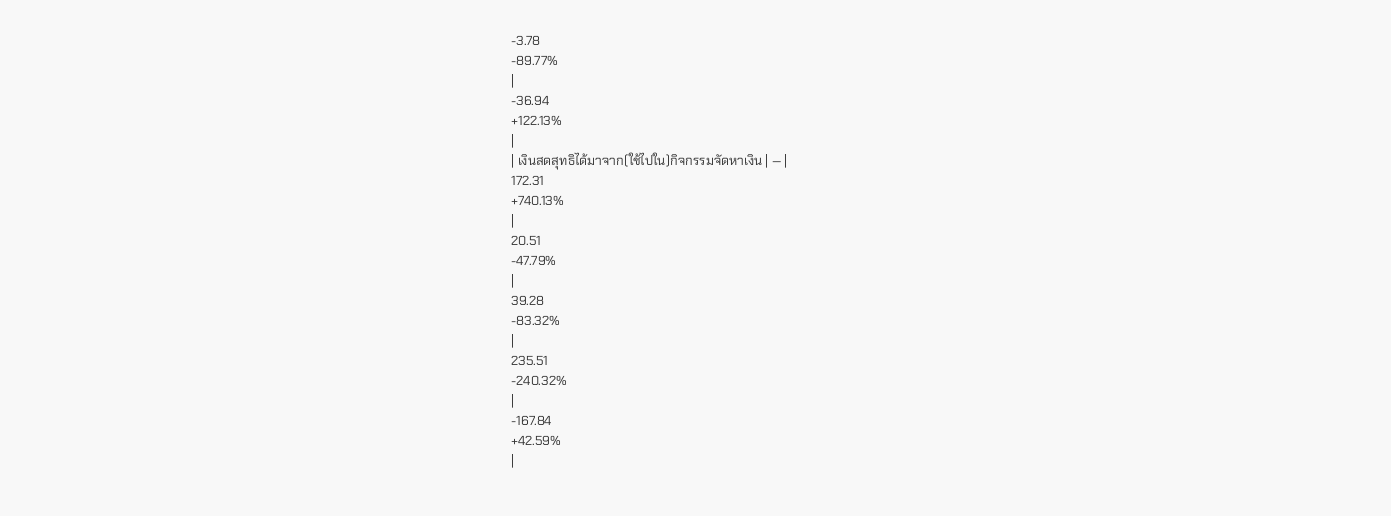-3.78
-89.77%
|
-36.94
+122.13%
|
| เงินสดสุทธิได้มาจาก(ใช้ไปใน)กิจกรรมจัดหาเงิน | — |
172.31
+740.13%
|
20.51
-47.79%
|
39.28
-83.32%
|
235.51
-240.32%
|
-167.84
+42.59%
|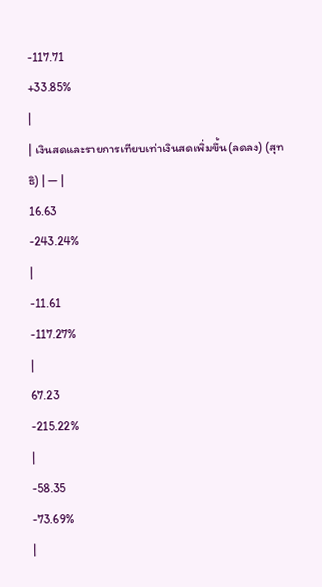-117.71
+33.85%
|
| เงินสดและรายการเทียบเท่าเงินสดเพิ่มขึ้น(ลดลง) (สุทธิ) | — |
16.63
-243.24%
|
-11.61
-117.27%
|
67.23
-215.22%
|
-58.35
-73.69%
|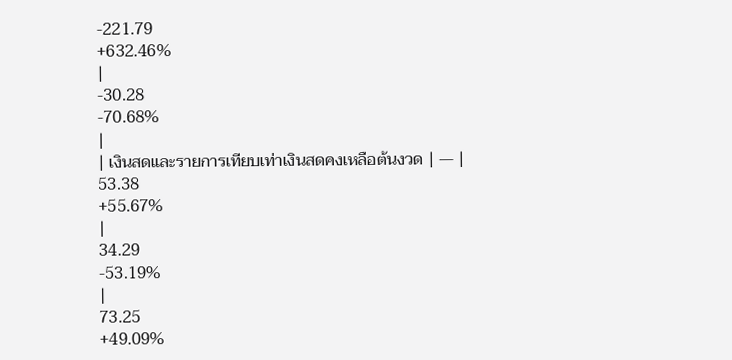-221.79
+632.46%
|
-30.28
-70.68%
|
| เงินสดและรายการเทียบเท่าเงินสดคงเหลือต้นงวด | — |
53.38
+55.67%
|
34.29
-53.19%
|
73.25
+49.09%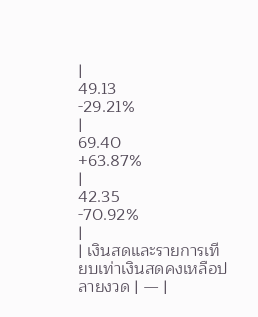|
49.13
-29.21%
|
69.40
+63.87%
|
42.35
-70.92%
|
| เงินสดและรายการเทียบเท่าเงินสดคงเหลือปลายงวด | — |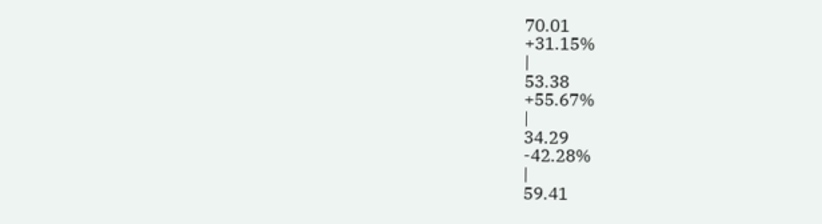70.01
+31.15%
|
53.38
+55.67%
|
34.29
-42.28%
|
59.41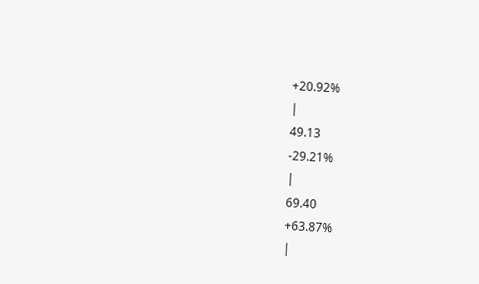+20.92%
|
49.13
-29.21%
|
69.40
+63.87%
|